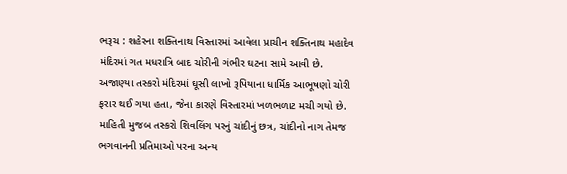ભરૂચ : શહેરના શક્તિનાથ વિસ્તારમાં આવેલા પ્રાચીન શક્તિનાથ મહાદેવ મંદિરમાં ગત મધરાત્રિ બાદ ચોરીની ગંભીર ઘટના સામે આવી છે. અજાણ્યા તસ્કરો મંદિરમાં ઘૂસી લાખો રૂપિયાના ધાર્મિક આભૂષણો ચોરી ફરાર થઈ ગયા હતા, જેના કારણે વિસ્તારમાં ખળભળાટ મચી ગયો છે.
માહિતી મુજબ તસ્કરો શિવલિંગ પરનું ચાંદીનું છત્ર, ચાંદીનો નાગ તેમજ ભગવાનની પ્રતિમાઓ પરના અન્ય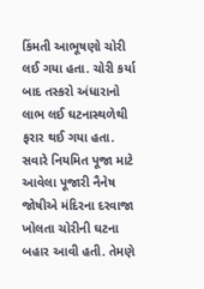કિંમતી આભૂષણો ચોરી લઈ ગયા હતા. ચોરી કર્યા બાદ તસ્કરો અંધારાનો લાભ લઈ ઘટનાસ્થળેથી ફરાર થઈ ગયા હતા.
સવારે નિયમિત પૂજા માટે આવેલા પૂજારી નૈનેષ જોષીએ મંદિરના દરવાજા ખોલતા ચોરીની ઘટના બહાર આવી હતી. તેમણે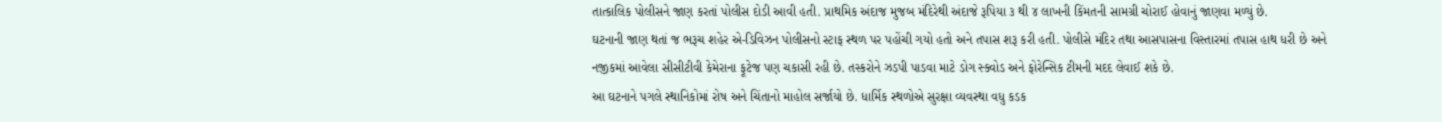તાત્કાલિક પોલીસને જાણ કરતાં પોલીસ દોડી આવી હતી. પ્રાથમિક અંદાજ મુજબ મંદિરેથી અંદાજે રૂપિયા ૩ થી ૪ લાખની કિંમતની સામગ્રી ચોરાઈ હોવાનું જાણવા મળ્યું છે.
ઘટનાની જાણ થતાં જ ભરૂચ શહેર એ-ડિવિઝન પોલીસનો સ્ટાફ સ્થળ પર પહોંચી ગયો હતો અને તપાસ શરૂ કરી હતી. પોલીસે મંદિર તથા આસપાસના વિસ્તારમાં તપાસ હાથ ધરી છે અને નજીકમાં આવેલા સીસીટીવી કેમેરાના ફૂટેજ પણ ચકાસી રહી છે. તસ્કરોને ઝડપી પાડવા માટે ડોગ સ્ક્વોડ અને ફોરેન્સિક ટીમની મદદ લેવાઈ શકે છે.
આ ઘટનાને પગલે સ્થાનિકોમાં રોષ અને ચિંતાનો માહોલ સર્જાયો છે. ધાર્મિક સ્થળોએ સુરક્ષા વ્યવસ્થા વધુ કડક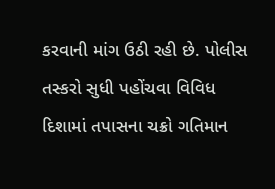કરવાની માંગ ઉઠી રહી છે. પોલીસ તસ્કરો સુધી પહોંચવા વિવિધ દિશામાં તપાસના ચક્રો ગતિમાન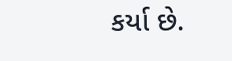કર્યા છે.